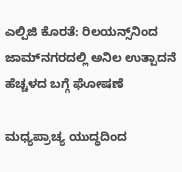ಎಲ್ಪಿಜಿ ಕೊರತೆ: ರಿಲಯನ್ಸ್‌ನಿಂದ ಜಾಮ್‌ನಗರದಲ್ಲಿ ಅನಿಲ ಉತ್ಪಾದನೆ ಹೆಚ್ಚಳದ ಬಗ್ಗೆ ಘೋಷಣೆ

ಮಧ್ಯಪ್ರಾಚ್ಯ ಯುದ್ಧದಿಂದ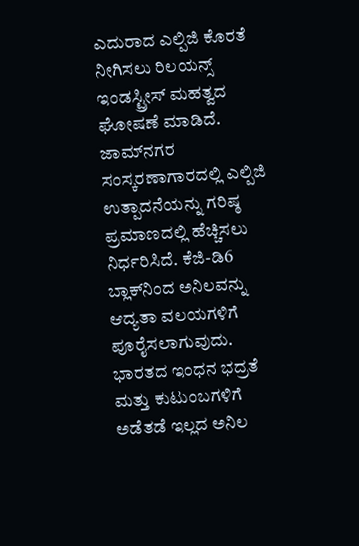ಎದುರಾದ ಎಲ್ಪಿಜಿ ಕೊರತೆ ನೀಗಿಸಲು ರಿಲಯನ್ಸ್ ಇಂಡಸ್ಟ್ರೀಸ್ ಮಹತ್ವದ ಘೋಷಣೆ ಮಾಡಿದೆ. ಜಾಮ್‌ನಗರ ಸಂಸ್ಕರಣಾಗಾರದಲ್ಲಿ ಎಲ್ಪಿಜಿ ಉತ್ಪಾದನೆಯನ್ನು ಗರಿಷ್ಠ ಪ್ರಮಾಣದಲ್ಲಿ ಹೆಚ್ಚಿಸಲು ನಿರ್ಧರಿಸಿದೆ. ಕೆಜಿ-ಡಿ6 ಬ್ಲಾಕ್‌ನಿಂದ ಅನಿಲವನ್ನು ಆದ್ಯತಾ ವಲಯಗಳಿಗೆ ಪೂರೈಸಲಾಗುವುದು. ಭಾರತದ ಇಂಧನ ಭದ್ರತೆ ಮತ್ತು ಕುಟುಂಬಗಳಿಗೆ ಅಡೆತಡೆ ಇಲ್ಲದ ಅನಿಲ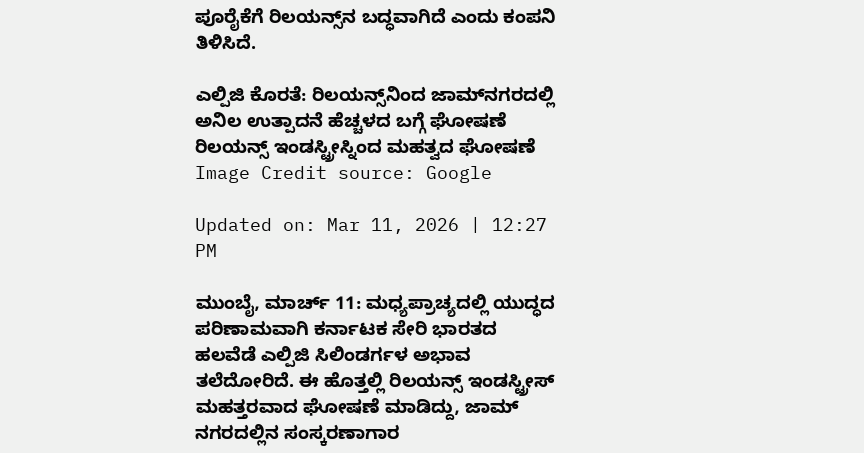ಪೂರೈಕೆಗೆ ರಿಲಯನ್ಸ್‌ನ ಬದ್ಧವಾಗಿದೆ ಎಂದು ಕಂಪನಿ ತಿಳಿಸಿದೆ.

ಎಲ್ಪಿಜಿ ಕೊರತೆ: ರಿಲಯನ್ಸ್‌ನಿಂದ ಜಾಮ್‌ನಗರದಲ್ಲಿ ಅನಿಲ ಉತ್ಪಾದನೆ ಹೆಚ್ಚಳದ ಬಗ್ಗೆ ಘೋಷಣೆ
ರಿಲಯನ್ಸ್ ಇಂಡಸ್ಟ್ರೀಸ್ನಿಂದ ಮಹತ್ವದ ಘೋಷಣೆ
Image Credit source: Google

Updated on: Mar 11, 2026 | 12:27 PM

ಮುಂಬೈ, ಮಾರ್ಚ್ 11: ಮಧ್ಯಪ್ರಾಚ್ಯದಲ್ಲಿ ಯುದ್ಧದ ಪರಿಣಾಮವಾಗಿ ಕರ್ನಾಟಕ ಸೇರಿ ಭಾರತದ ಹಲವೆಡೆ ಎಲ್ಪಿಜಿ ಸಿಲಿಂಡರ್ಗಳ ಅಭಾವ ತಲೆದೋರಿದೆ. ಈ ಹೊತ್ತಲ್ಲಿ ರಿಲಯನ್ಸ್ ಇಂಡಸ್ಟ್ರೀಸ್ ಮಹತ್ತರವಾದ ಘೋಷಣೆ ಮಾಡಿದ್ದು, ಜಾಮ್ ನಗರದಲ್ಲಿನ ಸಂಸ್ಕರಣಾಗಾರ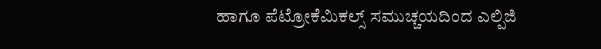ಹಾಗೂ ಪೆಟ್ರೋಕೆಮಿಕಲ್ಸ್ ಸಮುಚ್ಚಯದಿಂದ ಎಲ್ಪಿಜಿ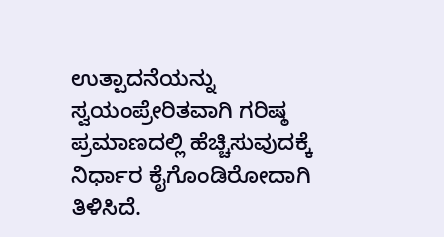ಉತ್ಪಾದನೆಯನ್ನು ಸ್ವಯಂಪ್ರೇರಿತವಾಗಿ ಗರಿಷ್ಠ ಪ್ರಮಾಣದಲ್ಲಿ ಹೆಚ್ಚಿಸುವುದಕ್ಕೆ ನಿರ್ಧಾರ ಕೈಗೊಂಡಿರೋದಾಗಿ ತಿಳಿಸಿದೆ.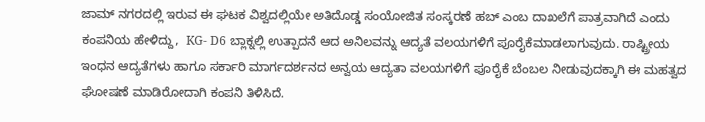ಜಾಮ್ ನಗರದಲ್ಲಿ ಇರುವ ಈ ಘಟಕ ವಿಶ್ವದಲ್ಲಿಯೇ ಅತಿದೊಡ್ಡ ಸಂಯೋಜಿತ ಸಂಸ್ಕರಣೆ ಹಬ್ ಎಂಬ ದಾಖಲೆಗೆ ಪಾತ್ರವಾಗಿದೆ ಎಂದು ಕಂಪನಿಯ ಹೇಳಿದ್ದು,  KG- D6 ಬ್ಲಾಕ್ನಲ್ಲಿ ಉತ್ಪಾದನೆ ಆದ ಅನಿಲವನ್ನು ಆದ್ಯತೆ ವಲಯಗಳಿಗೆ ಪೂರೈಕೆಮಾಡಲಾಗುವುದು. ರಾಷ್ಟ್ರೀಯ ಇಂಧನ ಆದ್ಯತೆಗಳು ಹಾಗೂ ಸರ್ಕಾರಿ ಮಾರ್ಗದರ್ಶನದ ಅನ್ವಯ ಆದ್ಯತಾ ವಲಯಗಳಿಗೆ ಪೂರೈಕೆ ಬೆಂಬಲ ನೀಡುವುದಕ್ಕಾಗಿ ಈ ಮಹತ್ವದ ಘೋಷಣೆ ಮಾಡಿರೋದಾಗಿ ಕಂಪನಿ ತಿಳಿಸಿದೆ.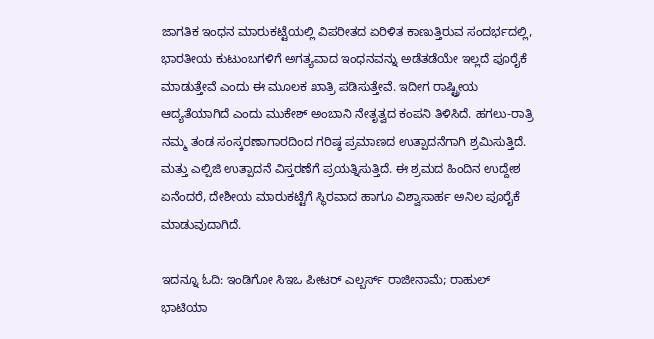ಜಾಗತಿಕ ಇಂಧನ ಮಾರುಕಟ್ಟೆಯಲ್ಲಿ ವಿಪರೀತದ ಏರಿಳಿತ ಕಾಣುತ್ತಿರುವ ಸಂದರ್ಭದಲ್ಲಿ, ಭಾರತೀಯ ಕುಟುಂಬಗಳಿಗೆ ಅಗತ್ಯವಾದ ಇಂಧನವನ್ನು ಅಡೆತಡೆಯೇ ಇಲ್ಲದೆ ಪೂರೈಕೆ ಮಾಡುತ್ತೇವೆ ಎಂದು ಈ ಮೂಲಕ ಖಾತ್ರಿ ಪಡಿಸುತ್ತೇವೆ. ಇದೀಗ ರಾಷ್ಟ್ರೀಯ ಆದ್ಯತೆಯಾಗಿದೆ ಎಂದು ಮುಕೇಶ್ ಅಂಬಾನಿ ನೇತೃತ್ವದ ಕಂಪನಿ ತಿಳಿಸಿದೆ. ಹಗಲು-ರಾತ್ರಿ ನಮ್ಮ ತಂಡ ಸಂಸ್ಕರಣಾಗಾರದಿಂದ ಗರಿಷ್ಠ ಪ್ರಮಾಣದ ಉತ್ಪಾದನೆಗಾಗಿ ಶ್ರಮಿಸುತ್ತಿದೆ. ಮತ್ತು ಎಲ್ಪಿಜಿ ಉತ್ಪಾದನೆ ವಿಸ್ತರಣೆಗೆ ಪ್ರಯತ್ನಿಸುತ್ತಿದೆ. ಈ ಶ್ರಮದ ಹಿಂದಿನ ಉದ್ದೇಶ ಏನೆಂದರೆ, ದೇಶೀಯ ಮಾರುಕಟ್ಟೆಗೆ ಸ್ಥಿರವಾದ ಹಾಗೂ ವಿಶ್ವಾಸಾರ್ಹ ಅನಿಲ ಪೂರೈಕೆ ಮಾಡುವುದಾಗಿದೆ.

ಇದನ್ನೂ ಓದಿ: ಇಂಡಿಗೋ ಸಿಇಒ ಪೀಟರ್ ಎಲ್ಬರ್ಸ್ ರಾಜೀನಾಮೆ; ರಾಹುಲ್ ಭಾಟಿಯಾ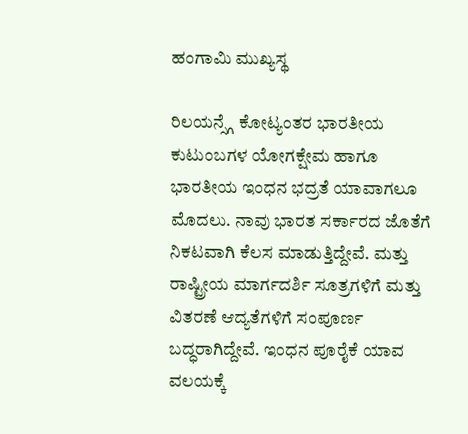ಹಂಗಾಮಿ ಮುಖ್ಯಸ್ಥ

ರಿಲಯನ್ಸ್ಗೆ ಕೋಟ್ಯಂತರ ಭಾರತೀಯ ಕುಟುಂಬಗಳ ಯೋಗಕ್ಷೇಮ ಹಾಗೂ ಭಾರತೀಯ ಇಂಧನ ಭದ್ರತೆ ಯಾವಾಗಲೂ ಮೊದಲು. ನಾವು ಭಾರತ ಸರ್ಕಾರದ ಜೊತೆಗೆ ನಿಕಟವಾಗಿ ಕೆಲಸ ಮಾಡುತ್ತಿದ್ದೇವೆ. ಮತ್ತು ರಾಷ್ಟ್ರೀಯ ಮಾರ್ಗದರ್ಶಿ ಸೂತ್ರಗಳಿಗೆ ಮತ್ತು ವಿತರಣೆ ಆದ್ಯತೆಗಳಿಗೆ ಸಂಪೂರ್ಣ ಬದ್ಧರಾಗಿದ್ದೇವೆ. ಇಂಧನ ಪೂರೈಕೆ ಯಾವ ವಲಯಕ್ಕೆ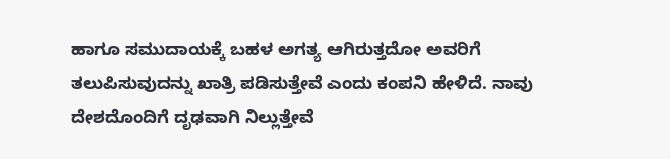ಹಾಗೂ ಸಮುದಾಯಕ್ಕೆ ಬಹಳ ಅಗತ್ಯ ಆಗಿರುತ್ತದೋ ಅವರಿಗೆ ತಲುಪಿಸುವುದನ್ನು ಖಾತ್ರಿ ಪಡಿಸುತ್ತೇವೆ ಎಂದು ಕಂಪನಿ ಹೇಳಿದೆ. ನಾವು ದೇಶದೊಂದಿಗೆ ದೃಢವಾಗಿ ನಿಲ್ಲುತ್ತೇವೆ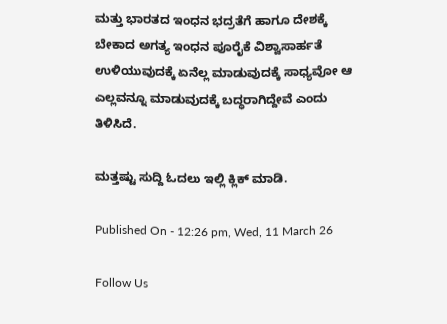ಮತ್ತು ಭಾರತದ ಇಂಧನ ಭದ್ರತೆಗೆ ಹಾಗೂ ದೇಶಕ್ಕೆ ಬೇಕಾದ ಅಗತ್ಯ ಇಂಧನ ಪೂರೈಕೆ ವಿಶ್ವಾಸಾರ್ಹತೆ ಉಳಿಯುವುದಕ್ಕೆ ಏನೆಲ್ಲ ಮಾಡುವುದಕ್ಕೆ ಸಾಧ್ಯವೋ ಆ ಎಲ್ಲವನ್ನೂ ಮಾಡುವುದಕ್ಕೆ ಬದ್ಧರಾಗಿದ್ದೇವೆ ಎಂದು ತಿಳಿಸಿದೆ.

ಮತ್ತಷ್ಟು ಸುದ್ದಿ ಓದಲು ಇಲ್ಲಿ ಕ್ಲಿಕ್ ಮಾಡಿ.

Published On - 12:26 pm, Wed, 11 March 26

Follow Us